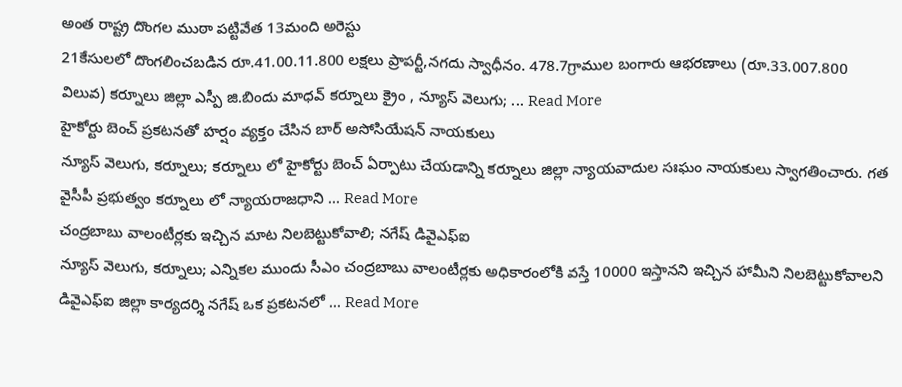అంత రాష్ట్ర దొంగల ముఠా పట్టివేత 13మంది అరెస్టు
21కేసులలో దొంగలించబడిన రూ.41.00.11.800 లక్షలు ప్రాపర్టీ,నగదు స్వాధీనం. 478.7గ్రాముల బంగారు ఆభరణాలు (రూ.33.007.800 విలువ) కర్నూలు జిల్లా ఎస్పీ జి.బిందు మాధవ్ కర్నూలు క్రైం , న్యూస్ వెలుగు; ... Read More
హైకోర్టు బెంచ్ ప్రకటనతో హర్షం వ్యక్తం చేసిన బార్ అసోసియేషన్ నాయకులు
న్యూస్ వెలుగు, కర్నూలు; కర్నూలు లో హైకోర్టు బెంచ్ ఏర్పాటు చేయడాన్ని కర్నూలు జిల్లా న్యాయవాదుల సఃఘం నాయకులు స్వాగతించారు. గత వైసీపీ ప్రభుత్వం కర్నూలు లో న్యాయరాజధాని ... Read More
చంద్రబాబు వాలంటీర్లకు ఇచ్చిన మాట నిలబెట్టుకోవాలి; నగేష్ డివైఎఫ్ఐ
న్యూస్ వెలుగు, కర్నూలు; ఎన్నికల ముందు సీఎం చంద్రబాబు వాలంటీర్లకు అధికారంలోకి వస్తే 10000 ఇస్తానని ఇచ్చిన హామీని నిలబెట్టుకోవాలని డివైఎఫ్ఐ జిల్లా కార్యదర్శి నగేష్ ఒక ప్రకటనలో ... Read More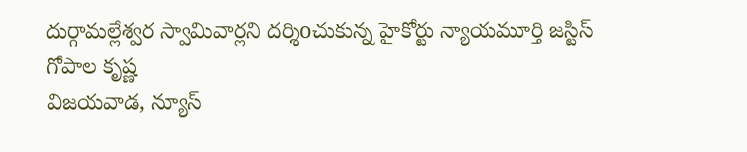దుర్గామల్లేశ్వర స్వామివార్లని దర్శిoచుకున్న హైకోర్టు న్యాయమూర్తి జస్టిస్ గోపాల కృష్ణ
విజయవాడ, న్యూస్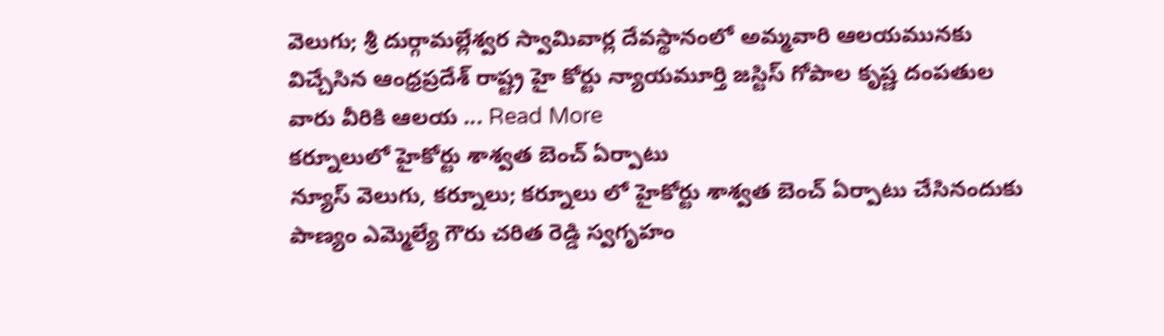వెలుగు; శ్రీ దుర్గామల్లేశ్వర స్వామివార్ల దేవస్థానంలో అమ్మవారి ఆలయమునకు విచ్చేసిన ఆంధ్రప్రదేశ్ రాష్ట్ర హై కోర్టు న్యాయమూర్తి జస్టిస్ గోపాల కృష్ణ దంపతుల వారు వీరికి ఆలయ ... Read More
కర్నూలులో హైకోర్టు శాశ్వత బెంచ్ ఏర్పాటు
న్యూస్ వెలుగు, కర్నూలు; కర్నూలు లో హైకోర్టు శాశ్వత బెంచ్ ఏర్పాటు చేసినందుకు పాణ్యం ఎమ్మెల్యే గౌరు చరిత రెడ్డి స్వగృహం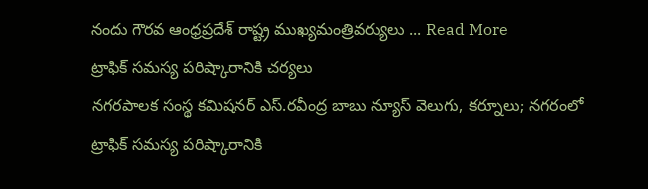నందు గౌరవ ఆంధ్రప్రదేశ్ రాష్ట్ర ముఖ్యమంత్రివర్యులు ... Read More
ట్రాఫిక్ సమస్య పరిష్కారానికి చర్యలు
నగరపాలక సంస్థ కమిషనర్ ఎస్.రవీంద్ర బాబు న్యూస్ వెలుగు, కర్నూలు; నగరంలో ట్రాఫిక్ సమస్య పరిష్కారానికి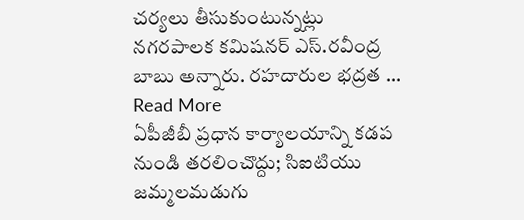చర్యలు తీసుకుంటున్నట్లు నగరపాలక కమిషనర్ ఎస్.రవీంద్ర బాబు అన్నారు. రహదారుల భద్రత ... Read More
ఏపీజీబీ ప్రధాన కార్యాలయాన్ని కడప నుండి తరలించొద్దు; సిఐటియు
జమ్మలమడుగు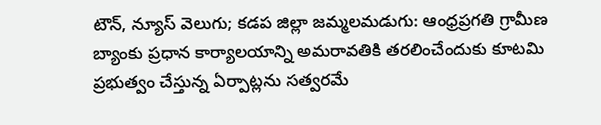టౌన్, న్యూస్ వెలుగు; కడప జిల్లా జమ్మలమడుగు: ఆంధ్రప్రగతి గ్రామీణ బ్యాంకు ప్రధాన కార్యాలయాన్ని అమరావతికి తరలించేందుకు కూటమి ప్రభుత్వం చేస్తున్న ఏర్పాట్లను సత్వరమే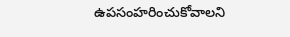ఉపసంహరించుకోవాలని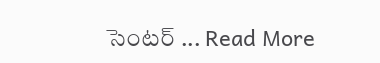సెంటర్ ... Read More